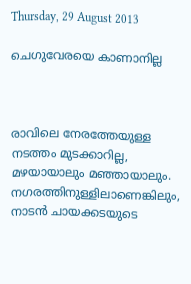Thursday, 29 August 2013

ചെഗുവേരയെ കാണാനില്ല



രാവിലെ നേരത്തേയുള്ള നടത്തം മുടക്കാറില്ല, മഴയായാലും മഞ്ഞായാലും. നഗരത്തിനുള്ളിലാണെങ്കിലും, നാടന്‍ ചായക്കടയുടെ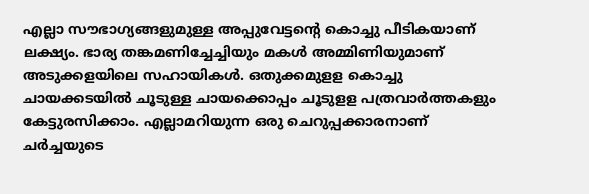എല്ലാ സൗഭാഗ്യങ്ങളുമുള്ള അപ്പുവേട്ടന്റെ കൊച്ചു പീടികയാണ്‌ ലക്ഷ്യം. ഭാര്യ തങ്കമണിച്ചേച്ചിയും മകള്‍ അമ്മിണിയുമാണ്‌ അടുക്കളയിലെ സഹായികള്‍. ഒതുക്കമുളള കൊച്ചു ചായക്കടയില്‍ ചൂടുള്ള ചായക്കൊപ്പം ചൂടുളള പത്രവാര്‍ത്തകളും കേട്ടുരസിക്കാം. എല്ലാമറിയുന്ന ഒരു ചെറുപ്പക്കാരനാണ്‌ ചര്‍ച്ചയുടെ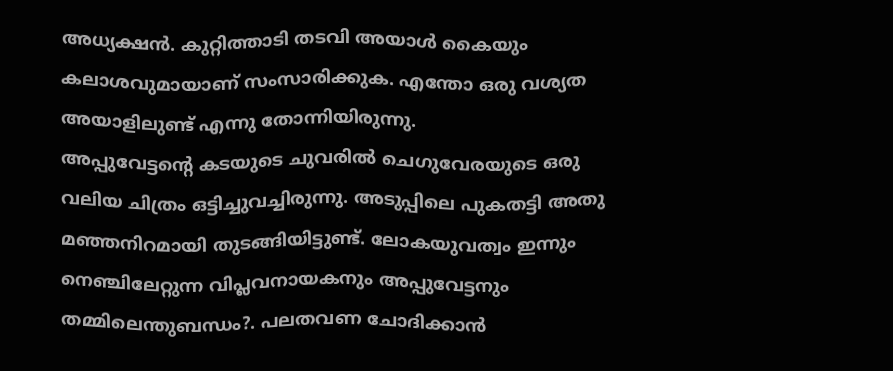അധ്യക്ഷന്‍. കുറ്റിത്താടി തടവി അയാള്‍ കൈയും കലാശവുമായാണ്‌ സംസാരിക്കുക. എന്തോ ഒരു വശ്യത അയാളിലുണ്ട്‌ എന്നു തോന്നിയിരുന്നു.
അപ്പുവേട്ടന്റെ കടയുടെ ചുവരില്‍ ചെഗുവേരയുടെ ഒരു വലിയ ചിത്രം ഒട്ടിച്ചുവച്ചിരുന്നു. അടുപ്പിലെ പുകതട്ടി അതു മഞ്ഞനിറമായി തുടങ്ങിയിട്ടുണ്ട്‌. ലോകയുവത്വം ഇന്നും നെഞ്ചിലേറ്റുന്ന വിപ്ലവനായകനും അപ്പുവേട്ടനും തമ്മിലെന്തുബന്ധം?. പലതവണ ചോദിക്കാന്‍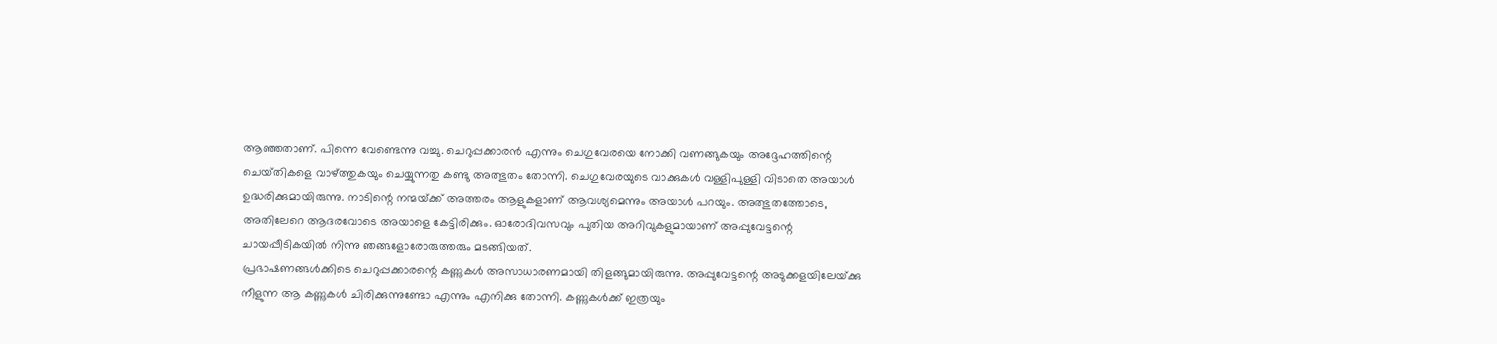ആഞ്ഞതാണ്‌. പിന്നെ വേണ്ടെന്നു വച്ചു. ചെറുപ്പക്കാരന്‍ എന്നും ചെഗുവേരയെ നോക്കി വണങ്ങുകയും അദ്ദേഹത്തിന്റെ ചെയ്‌തികളെ വാഴ്‌ത്തുകയും ചെയ്യുന്നതു കണ്ടു അത്ഭുതം തോന്നി. ചെഗുവേരയുടെ വാക്കുകള്‍ വള്ളിപുള്ളി വിടാതെ അയാള്‍ ഉദ്ധരിക്കുമായിരുന്നു. നാടിന്റെ നന്മയ്‌ക്ക്‌ അത്തരം ആളുകളാണ്‌ ആവശ്യമെന്നും അയാള്‍ പറയും. അത്ഭുതത്തോടെ, അതിലേറെ ആദരവോടെ അയാളെ കേട്ടിരിക്കും. ഓരോദിവസവും പുതിയ അറിവുകളുമായാണ്‌ അപ്പുവേട്ടന്റെ ചായപ്പീടികയില്‍ നിന്നു ഞങ്ങളോരോരുത്തരും മടങ്ങിയത്‌.
പ്രഭാഷണങ്ങള്‍ക്കിടെ ചെറുപ്പക്കാരന്റെ കണ്ണുകള്‍ അസാധാരണമായി തിളങ്ങുമായിരുന്നു. അപ്പുവേട്ടന്റെ അടുക്കളയിലേയ്‌ക്കു നീളുന്ന ആ കണ്ണുകള്‍ ചിരിക്കുന്നുണ്ടോ എന്നും എനിക്കു തോന്നി. കണ്ണുകള്‍ക്ക്‌ ഇത്രയും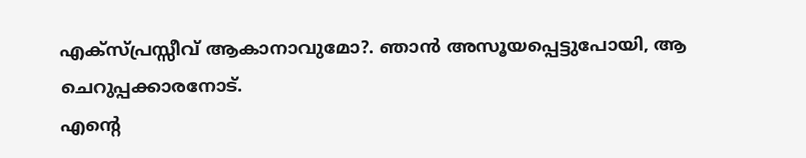എക്‌സ്‌പ്രസ്സീവ്‌ ആകാനാവുമോ?. ഞാന്‍ അസൂയപ്പെട്ടുപോയി, ആ ചെറുപ്പക്കാരനോട്‌.
എന്റെ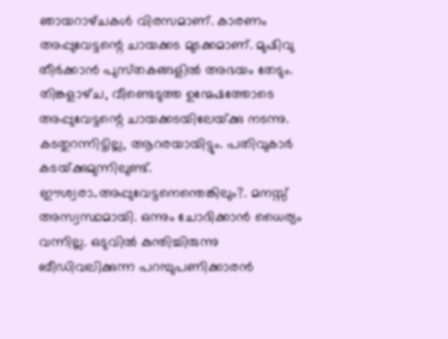ഞായറാഴ്‌ചകള്‍ വിരസമാണ്‌. കാരണം അപ്പുവേട്ടന്റെ ചായക്കട മുടക്കമാണ്‌. മുഷിവു തീര്‍ക്കാന്‍ പുസ്‌തകങ്ങളില്‍ അഭയം തേടും. തിങ്കളാഴ്‌ച, വീണ്ടെടുത്ത ഉന്മേഷത്തോടെ അപ്പുവേട്ടന്റെ ചായക്കടയിലേയ്‌ക്കു നടന്നു. കടതുറന്നിട്ടില്ല, ആറരയായിട്ടും. പതിവുകാര്‍ കടയ്‌ക്കുമുന്നിലുണ്ട്‌. ഈശ്വരാ..അപ്പുവേട്ടനെന്തെങ്കിലും?. മനസ്സ്‌ അസ്വസ്ഥമായി. ഒന്നും ചോദിക്കാന്‍ ധൈര്യം വന്നില്ല. ഒടുവില്‍ കുന്തിച്ചിരുന്നു ബീഡിവലിക്കുന്ന പറമ്പുപണിക്കാരന്‍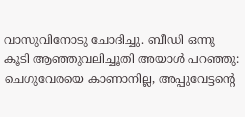വാസുവിനോടു ചോദിച്ചു. ബീഡി ഒന്നു കൂടി ആഞ്ഞുവലിച്ചൂതി അയാള്‍ പറഞ്ഞു: ചെഗുവേരയെ കാണാനില്ല, അപ്പുവേട്ടന്റെ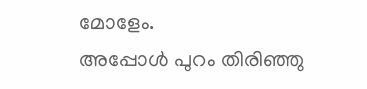മോളേം.
അപ്പോള്‍ പുറം തിരിഞ്ഞു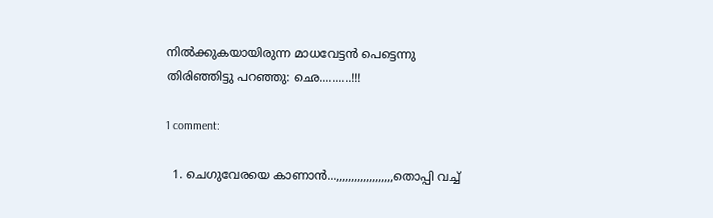നില്‍ക്കുകയായിരുന്ന മാധവേട്ടന്‍ പെട്ടെന്നു തിരിഞ്ഞിട്ടു പറഞ്ഞു: ഛെ..........!!!

1 comment:

  1. ചെഗുവേരയെ കാണാന്‍...,,,,,,,,,,,,,,,,,,,തൊപ്പി വച്ച്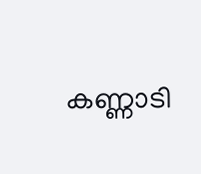കണ്ണാടി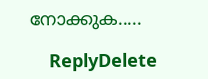നോക്കുക.....

    ReplyDelete